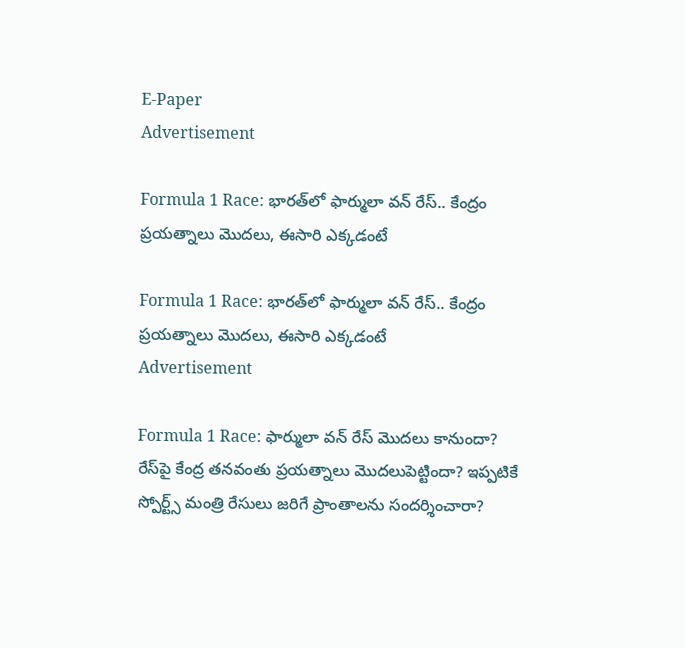E-Paper
Advertisement

Formula 1 Race: భారత్‌లో ఫార్ములా వన్ రేస్.. కేంద్రం ప్రయత్నాలు మొదలు, ఈసారి ఎక్కడంటే

Formula 1 Race: భారత్‌లో ఫార్ములా వన్ రేస్.. కేంద్రం ప్రయత్నాలు మొదలు, ఈసారి ఎక్కడంటే
Advertisement

Formula 1 Race: ఫార్ములా వన్‌ రేస్ మొదలు కానుందా? రేస్‌పై కేంద్ర తనవంతు ప్రయత్నాలు మొదలుపెట్టిందా? ఇప్పటికే స్పోర్ట్స్ మంత్రి రేసులు జరిగే ప్రాంతాలను సందర్శించారా?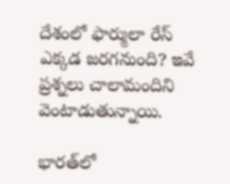దేశంలో ఫార్ములా రేస్ ఎక్కడ జరగనుంది? ఇవే ప్రశ్నలు చాలామందిని వెంటాడుతున్నాయి.

భారత్‌లో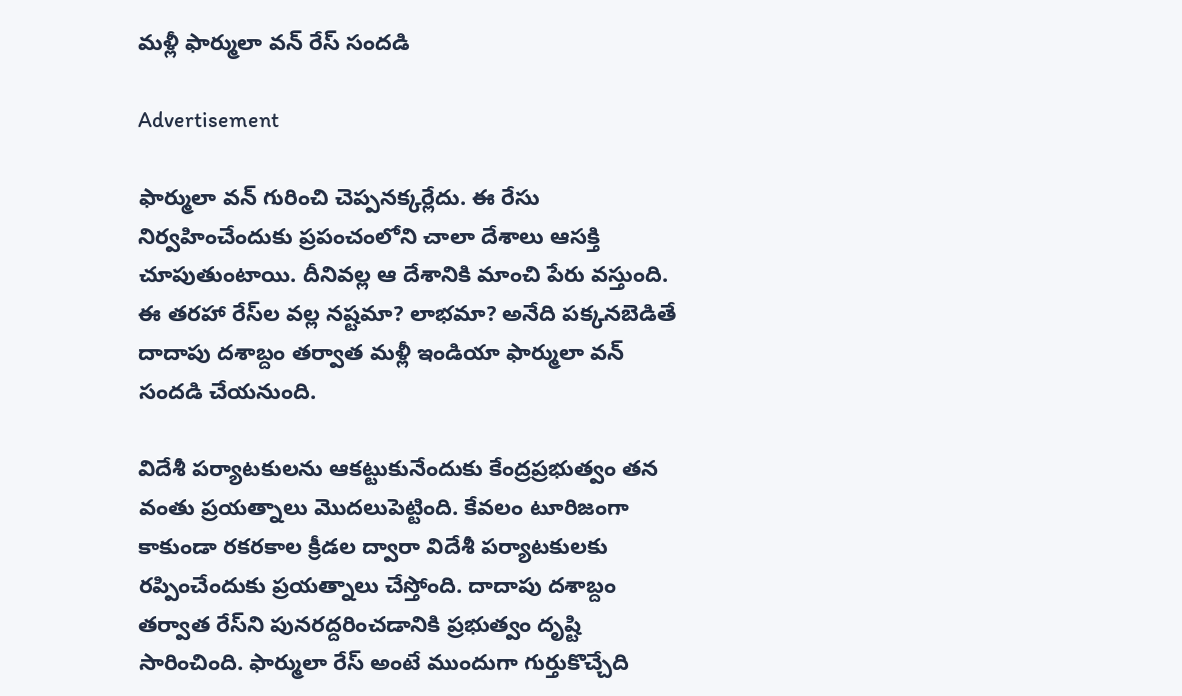మళ్లీ ఫార్ములా వన్ రేస్ సందడి

Advertisement

ఫార్ములా వన్ గురించి చెప్పనక్కర్లేదు. ఈ రేసు నిర్వహించేందుకు ప్రపంచంలోని చాలా దేశాలు ఆసక్తి చూపుతుంటాయి. దీనివల్ల ఆ దేశానికి మాంచి పేరు వస్తుంది. ఈ తరహా రేస్‌ల వల్ల నష్టమా? లాభమా? అనేది పక్కనబెడితే దాదాపు దశాబ్దం తర్వాత మళ్లీ ఇండియా ఫార్ములా వన్ సందడి చేయనుంది.

విదేశీ పర్యాటకులను ఆకట్టుకునేందుకు కేంద్రప్రభుత్వం తన వంతు ప్రయత్నాలు మొదలుపెట్టింది. కేవలం టూరిజంగా కాకుండా రకరకాల క్రీడల ద్వారా విదేశీ పర్యాటకులకు రప్పించేందుకు ప్రయత్నాలు చేస్తోంది. దాదాపు దశాబ్దం తర్వాత రేస్‌ని పునరద్దరించడానికి ప్రభుత్వం దృష్టి సారించింది. ఫార్ములా రేస్ అంటే ముందుగా గుర్తుకొచ్చేది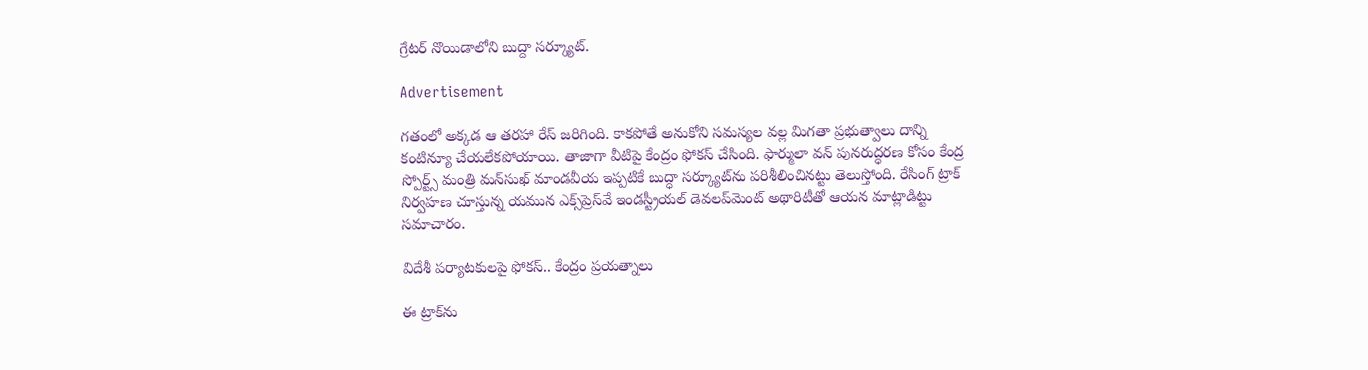గ్రేటర్ నొయిడాలోని బుద్దా సర్క్యూట్.

Advertisement

గతంలో అక్కడ ఆ తరహా రేస్ జరిగింది. కాకపోతే అనుకోని సమస్యల వల్ల మిగతా ప్రభుత్వాలు దాన్ని కంటిన్యూ చేయలేకపోయాయి. తాజాగా వీటిపై కేంద్రం ఫోకస్ చేసింది. ఫార్ములా వన్‌ పునరుద్ధరణ కోసం కేంద్ర స్పోర్ట్స్ మంత్రి మన్‌సుఖ్‌ మాండవీయ ఇప్పటికే బుద్ధా సర్క్యూట్‌ను పరిశీలించినట్టు తెలుస్తోంది. రేసింగ్‌ ట్రాక్‌ నిర్వహణ చూస్తున్న యమున ఎక్స్‌ప్రెస్‌వే ఇండస్ట్రీయల్‌ డెవలప్‌మెంట్‌ అథారిటీతో ఆయన మాట్లాడిట్టు సమాచారం.

విదేశీ పర్యాటకులపై ఫోకస్.. కేంద్రం ప్రయత్నాలు

ఈ ట్రాక్‌ను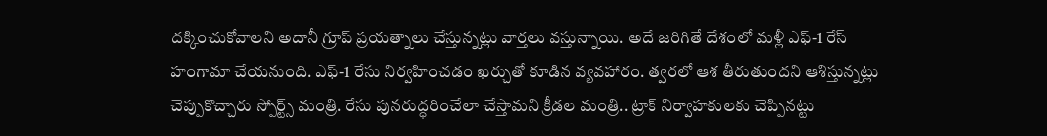దక్కించుకోవాలని అదానీ గ్రూప్ ప్రయత్నాలు చేస్తున్నట్లు వార్తలు వస్తున్నాయి. అదే జరిగితే దేశంలో మళ్లీ ఎఫ్‌-1 రేస్ హంగామా చేయనుంది. ఎఫ్‌-1 రేసు నిర్వహించడం ఖర్చుతో కూడిన వ్యవహారం. త్వరలో ఆశ తీరుతుందని ఆశిస్తున్నట్లు చెప్పుకొచ్చారు స్పోర్ట్స్ మంత్రి. రేసు పునరుద్ధరించేలా చేస్తామని క్రీడల మంత్రి.. ట్రాక్ నిర్వాహకులకు చెప్పినట్టు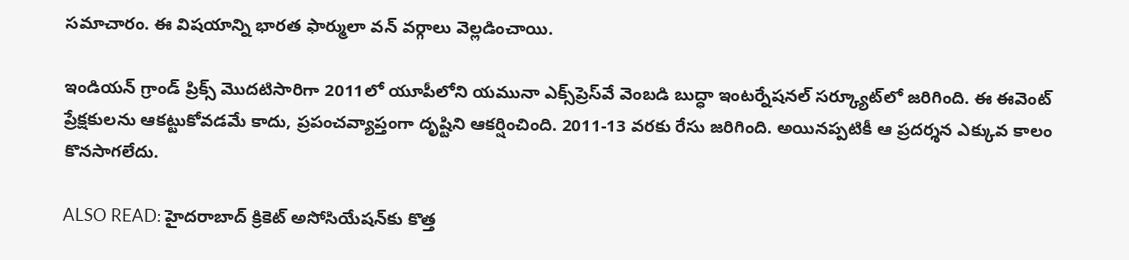సమాచారం. ఈ విషయాన్ని భారత ఫార్ములా వన్‌ వర్గాలు వెల్లడించాయి.

ఇండియన్ గ్రాండ్ ప్రిక్స్ మొదటిసారిగా 2011లో యూపీలోని యమునా ఎక్స్‌ప్రెస్‌వే వెంబడి బుద్ధా ఇంటర్నేషనల్ సర్క్యూట్‌లో జరిగింది. ఈ ఈవెంట్ ప్రేక్షకులను ఆకట్టుకోవడమే కాదు, ప్రపంచవ్యాప్తంగా దృష్టిని ఆకర్షించింది. 2011-13 వరకు రేసు జరిగింది. అయినప్పటికీ ఆ ప్రదర్శన ఎక్కువ కాలం కొనసాగలేదు.

ALSO READ: హైదరాబాద్ క్రికెట్ అసోసియేషన్‌కు కొత్త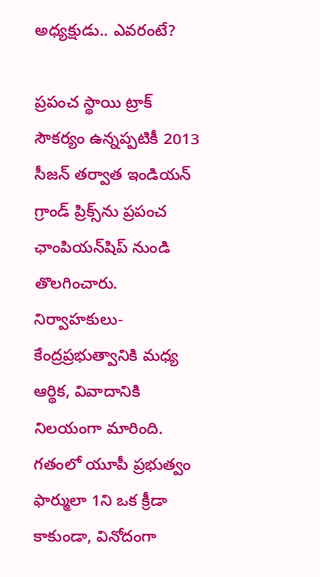అధ్యక్షుడు.. ఎవరంటే?

ప్రపంచ స్థాయి ట్రాక్ సౌకర్యం ఉన్నప్పటికీ 2013 సీజన్ తర్వాత ఇండియన్ గ్రాండ్ ప్రిక్స్‌ను ప్రపంచ ఛాంపియన్‌షిప్ నుండి తొలగించారు. నిర్వాహకులు- కేంద్రప్రభుత్వానికి మధ్య ఆర్థిక, వివాదానికి నిలయంగా మారింది. గతంలో యూపీ ప్రభుత్వం ఫార్ములా 1ని ఒక క్రీడా కాకుండా, వినోదంగా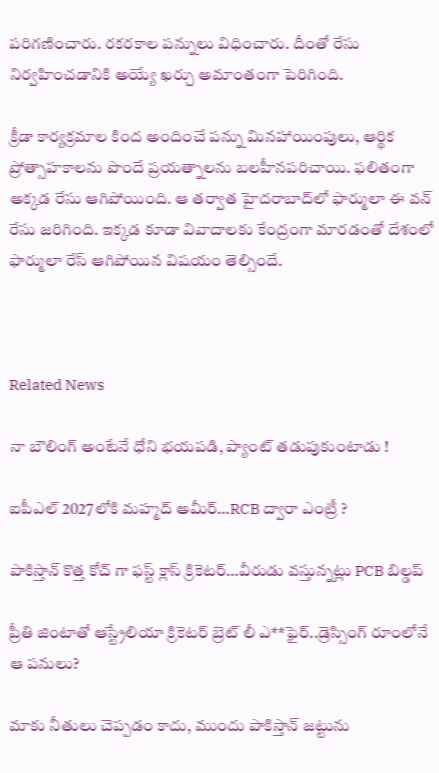పరిగణించారు. రకరకాల పన్నులు విధించారు. దీంతో రేసు నిర్వహించడానికి అయ్యే ఖర్చు అమాంతంగా పెరిగింది.

క్రీడా కార్యక్రమాల కింద అందించే పన్ను మినహాయింపులు, ఆర్థిక ప్రోత్సాహకాలను పొందే ప్రయత్నాలను బలహీనపరిచాయి. ఫలితంగా అక్కడ రేసు ఆగిపోయింది. ఆ తర్వాత హైదరాబాద్‌లో ఫార్ములా ఈ వన్ రేసు జరిగింది. ఇక్కడ కూడా వివాదాలకు కేంద్రంగా మారడంతో దేశంలో ఫార్ములా రేస్ ఆగిపోయిన విషయం తెల్సిందే.



Related News

నా బౌలింగ్ అంటేనే ధోని భ‌య‌ప‌డి, ప్యాంట్ త‌డుపుకుంటాడు !

ఐపీఎల్ 2027లోకి మహ్మద్ అమీర్…RCB ద్వారా ఎంట్రీ ?

పాకిస్తాన్ కొత్త‌ కోచ్ గా ఫ‌స్ట్ క్లాస్ క్రికెట‌ర్‌…వీరుడు వ‌స్తున్న‌ట్లు PCB బిల్డ‌ప్

ప్రీతి జింటాతో ఆస్ట్రేలియా క్రికెట‌ర్‌ బ్రెట్ లీ ఎ**ఫైర్‌..డ్రెస్సింగ్ రూంలోనే ఆ ప‌నులు?

మాకు నీతులు చెప్ప‌డం కాదు, ముందు పాకిస్తాన్ జ‌ట్టును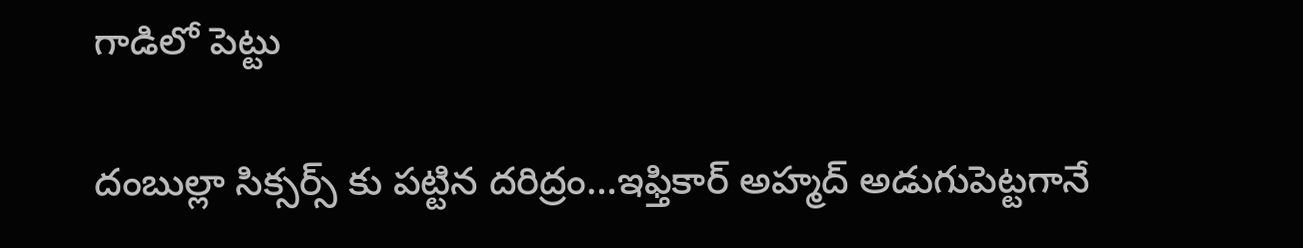గాడిలో పెట్టు

దంబుల్లా సిక్సర్స్ కు ప‌ట్టిన ద‌రిద్రం…ఇఫ్తికార్ అహ్మద్ అడుగుపెట్ట‌గానే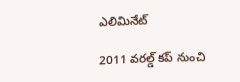ఎలిమినేట్

2011 వ‌ర‌ల్డ్ క‌ప్ నుంచి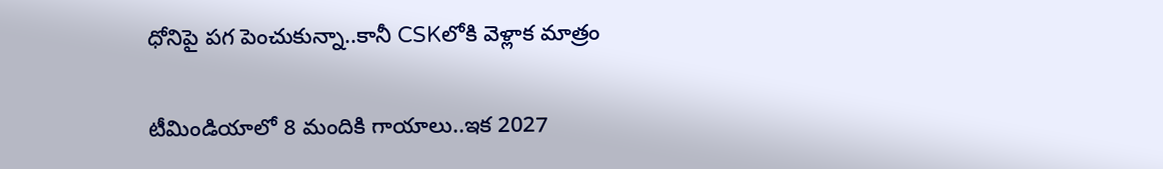ధోనిపై ప‌గ పెంచుకున్నా..కానీ CSKలోకి వెళ్లాక మాత్రం

టీమిండియాలో 8 మందికి గాయాలు..ఇక 2027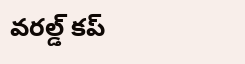వ‌ర‌ల్డ్ క‌ప్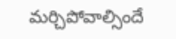మ‌ర్చిపోవాల్సిందే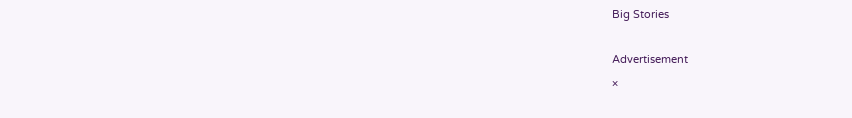Big Stories

Advertisement
×